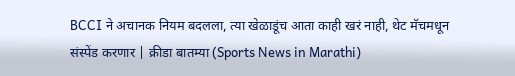BCCI ने अचानक नियम बदलला, त्या खेळाडूंच आता काही खरं नाही, थेट मॅचमधून संस्पेंड करणार | क्रीडा बातम्या (Sports News in Marathi)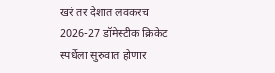खरं तर देशात लवकरच 2026-27 डॉमेस्टीक क्रिकेट स्पर्धेला सुरुवात होणार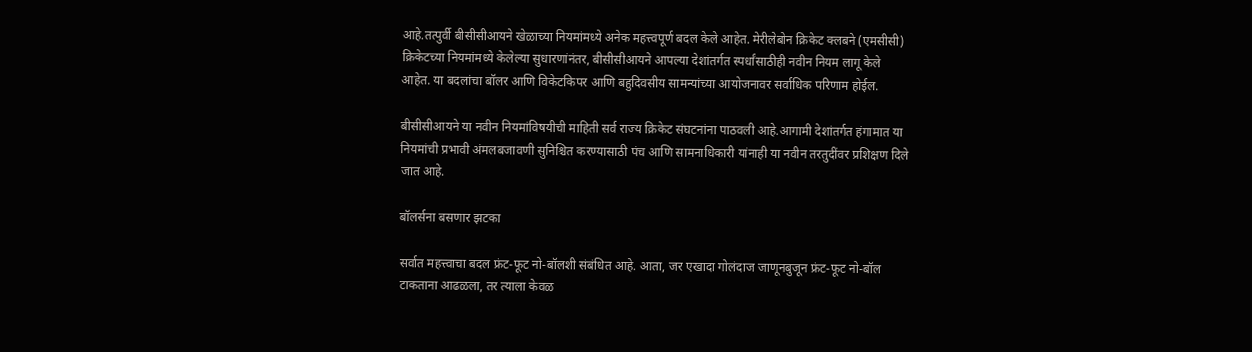आहे.तत्पुर्वी बीसीसीआयने खेळाच्या नियमांमध्ये अनेक महत्त्वपूर्ण बदल केले आहेत. मेरीलेबोन क्रिकेट क्लबने (एमसीसी) क्रिकेटच्या नियमांमध्ये केलेल्या सुधारणांनंतर, बीसीसीआयने आपल्या देशांतर्गत स्पर्धांसाठीही नवीन नियम लागू केले आहेत. या बदलांचा बॉलर आणि विकेटकिपर आणि बहुदिवसीय सामन्यांच्या आयोजनावर सर्वाधिक परिणाम होईल.

बीसीसीआयने या नवीन नियमांविषयीची माहिती सर्व राज्य क्रिकेट संघटनांना पाठवली आहे.आगामी देशांतर्गत हंगामात या नियमांची प्रभावी अंमलबजावणी सुनिश्चित करण्यासाठी पंच आणि सामनाधिकारी यांनाही या नवीन तरतुदींवर प्रशिक्षण दिले जात आहे.

बॉलर्सना बसणार झटका

सर्वात महत्त्वाचा बदल फ्रंट-फूट नो-बॉलशी संबंधित आहे. आता, जर एखादा गोलंदाज जाणूनबुजून फ्रंट-फूट नो-बॉल टाकताना आढळला, तर त्याला केवळ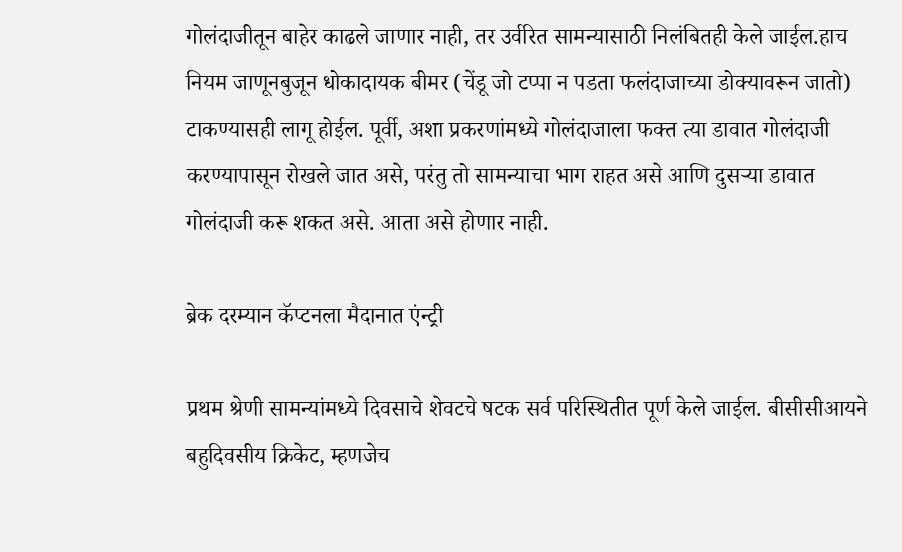गोलंदाजीतून बाहेर काढले जाणार नाही, तर उर्वरित सामन्यासाठी निलंबितही केले जाईल.हाच नियम जाणूनबुजून धोकादायक बीमर (चेंडू जो टप्पा न पडता फलंदाजाच्या डोक्यावरून जातो) टाकण्यासही लागू होईल. पूर्वी, अशा प्रकरणांमध्ये गोलंदाजाला फक्त त्या डावात गोलंदाजी करण्यापासून रोखले जात असे, परंतु तो सामन्याचा भाग राहत असे आणि दुसऱ्या डावात गोलंदाजी करू शकत असे. आता असे होणार नाही.

ब्रेक दरम्यान कॅप्टनला मैदानात एंन्ट्री

प्रथम श्रेणी सामन्यांमध्ये दिवसाचे शेवटचे षटक सर्व परिस्थितीत पूर्ण केले जाईल. बीसीसीआयने बहुदिवसीय क्रिकेट, म्हणजेच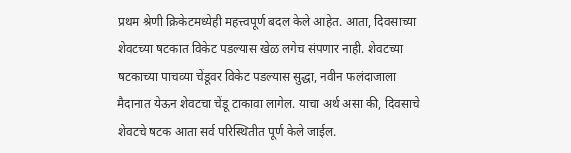प्रथम श्रेणी क्रिकेटमध्येही महत्त्वपूर्ण बदल केले आहेत. आता, दिवसाच्या शेवटच्या षटकात विकेट पडल्यास खेळ लगेच संपणार नाही. शेवटच्या षटकाच्या पाचव्या चेंडूवर विकेट पडल्यास सुद्धा, नवीन फलंदाजाला मैदानात येऊन शेवटचा चेंडू टाकावा लागेल. याचा अर्थ असा की, दिवसाचे शेवटचे षटक आता सर्व परिस्थितीत पूर्ण केले जाईल.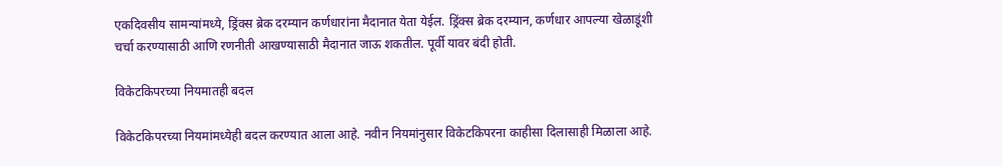एकदिवसीय सामन्यांमध्ये, ड्रिंक्स ब्रेक दरम्यान कर्णधारांना मैदानात येता येईल. ड्रिंक्स ब्रेक दरम्यान, कर्णधार आपल्या खेळाडूंशी चर्चा करण्यासाठी आणि रणनीती आखण्यासाठी मैदानात जाऊ शकतील. पूर्वी यावर बंदी होती.

विकेटकिपरच्या नियमातही बदल

विकेटकिपरच्या नियमांमध्येही बदल करण्यात आला आहे. नवीन नियमांनुसार विकेटकिपरना काहीसा दिलासाही मिळाला आहे.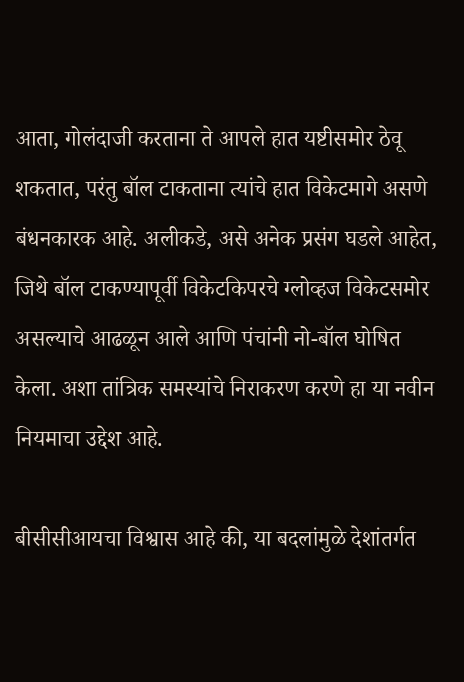आता, गोलंदाजी करताना ते आपले हात यष्टीसमोर ठेवू शकतात, परंतु बॉल टाकताना त्यांचे हात विकेटमागे असणे बंधनकारक आहे. अलीकडे, असे अनेक प्रसंग घडले आहेत, जिथे बॉल टाकण्यापूर्वी विकेटकिपरचे ग्लोव्हज विकेटसमोर असल्याचे आढळून आले आणि पंचांनी नो-बॉल घोषित केला. अशा तांत्रिक समस्यांचे निराकरण करणे हा या नवीन नियमाचा उद्देश आहे.

बीसीसीआयचा विश्वास आहे की, या बदलांमुळे देशांतर्गत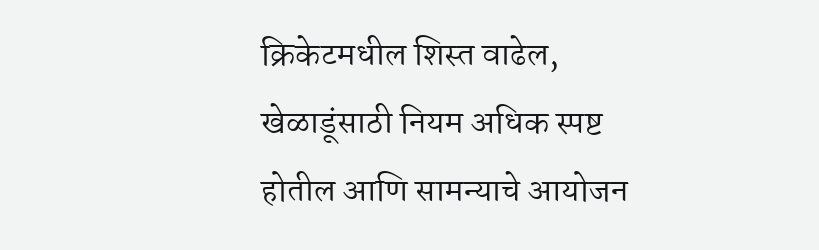क्रिकेटमधील शिस्त वाढेल, खेळाडूंसाठी नियम अधिक स्पष्ट होतील आणि सामन्याचे आयोजन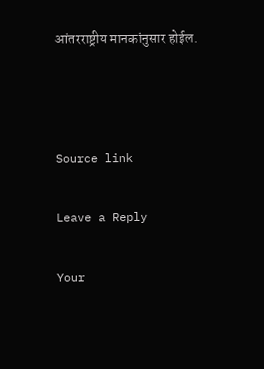आंतरराष्ट्रीय मानकांनुसार होईल.



Source link

Leave a Reply

Your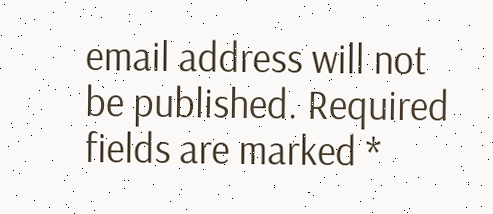email address will not be published. Required fields are marked *